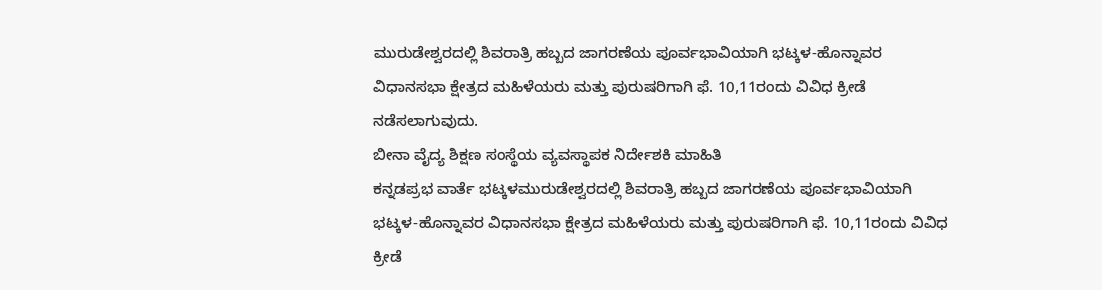ಮುರುಡೇಶ್ವರದಲ್ಲಿ ಶಿವರಾತ್ರಿ ಹಬ್ಬದ ಜಾಗರಣೆಯ ಪೂರ್ವಭಾವಿಯಾಗಿ ಭಟ್ಕಳ-ಹೊನ್ನಾವರ ವಿಧಾನಸಭಾ ಕ್ಷೇತ್ರದ ಮಹಿಳೆಯರು ಮತ್ತು ಪುರುಷರಿಗಾಗಿ ಫೆ. 10,11ರಂದು ವಿವಿಧ ಕ್ರೀಡೆ ನಡೆಸಲಾಗುವುದು.
ಬೀನಾ ವೈದ್ಯ ಶಿಕ್ಷಣ ಸಂಸ್ಥೆಯ ವ್ಯವಸ್ಥಾಪಕ ನಿರ್ದೇಶಕಿ ಮಾಹಿತಿ
ಕನ್ನಡಪ್ರಭ ವಾರ್ತೆ ಭಟ್ಕಳಮುರುಡೇಶ್ವರದಲ್ಲಿ ಶಿವರಾತ್ರಿ ಹಬ್ಬದ ಜಾಗರಣೆಯ ಪೂರ್ವಭಾವಿಯಾಗಿ ಭಟ್ಕಳ-ಹೊನ್ನಾವರ ವಿಧಾನಸಭಾ ಕ್ಷೇತ್ರದ ಮಹಿಳೆಯರು ಮತ್ತು ಪುರುಷರಿಗಾಗಿ ಫೆ. 10,11ರಂದು ವಿವಿಧ ಕ್ರೀಡೆ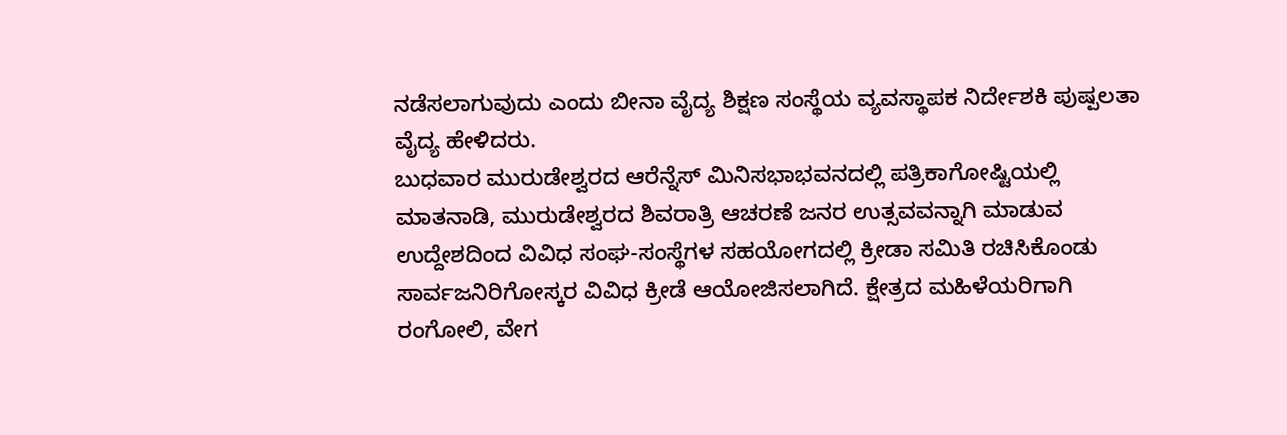ನಡೆಸಲಾಗುವುದು ಎಂದು ಬೀನಾ ವೈದ್ಯ ಶಿಕ್ಷಣ ಸಂಸ್ಥೆಯ ವ್ಯವಸ್ಥಾಪಕ ನಿರ್ದೇಶಕಿ ಪುಷ್ಪಲತಾ ವೈದ್ಯ ಹೇಳಿದರು.
ಬುಧವಾರ ಮುರುಡೇಶ್ವರದ ಆರೆನ್ನೆಸ್ ಮಿನಿಸಭಾಭವನದಲ್ಲಿ ಪತ್ರಿಕಾಗೋಷ್ಟಿಯಲ್ಲಿ ಮಾತನಾಡಿ, ಮುರುಡೇಶ್ವರದ ಶಿವರಾತ್ರಿ ಆಚರಣೆ ಜನರ ಉತ್ಸವವನ್ನಾಗಿ ಮಾಡುವ ಉದ್ದೇಶದಿಂದ ವಿವಿಧ ಸಂಘ-ಸಂಸ್ಥೆಗಳ ಸಹಯೋಗದಲ್ಲಿ ಕ್ರೀಡಾ ಸಮಿತಿ ರಚಿಸಿಕೊಂಡು ಸಾರ್ವಜನಿರಿಗೋಸ್ಕರ ವಿವಿಧ ಕ್ರೀಡೆ ಆಯೋಜಿಸಲಾಗಿದೆ. ಕ್ಷೇತ್ರದ ಮಹಿಳೆಯರಿಗಾಗಿ ರಂಗೋಲಿ, ವೇಗ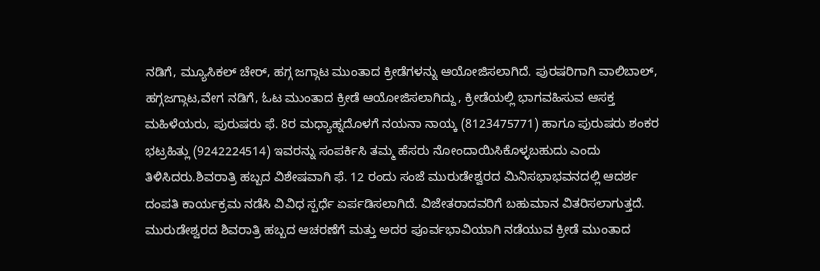ನಡಿಗೆ, ಮ್ಯೂಸಿಕಲ್ ಚೇರ್, ಹಗ್ಗ ಜಗ್ಗಾಟ ಮುಂತಾದ ಕ್ರೀಡೆಗಳನ್ನು ಆಯೋಜಿಸಲಾಗಿದೆ. ಪುರಷರಿಗಾಗಿ ವಾಲಿಬಾಲ್, ಹಗ್ಗಜಗ್ಗಾಟ,ವೇಗ ನಡಿಗೆ, ಓಟ ಮುಂತಾದ ಕ್ರೀಡೆ ಆಯೋಜಿಸಲಾಗಿದ್ದು, ಕ್ರೀಡೆಯಲ್ಲಿ ಭಾಗವಹಿಸುವ ಆಸಕ್ತ ಮಹಿಳೆಯರು, ಪುರುಷರು ಫೆ. 8ರ ಮಧ್ಯಾಹ್ನದೊಳಗೆ ನಯನಾ ನಾಯ್ಕ (8123475771) ಹಾಗೂ ಪುರುಷರು ಶಂಕರ ಭಟ್ರಹಿತ್ಲು (9242224514) ಇವರನ್ನು ಸಂಪರ್ಕಿಸಿ ತಮ್ಮ ಹೆಸರು ನೋಂದಾಯಿಸಿಕೊಳ್ಳಬಹುದು ಎಂದು ತಿಳಿಸಿದರು.ಶಿವರಾತ್ರಿ ಹಬ್ಬದ ವಿಶೇಷವಾಗಿ ಫೆ. 12 ರಂದು ಸಂಜೆ ಮುರುಡೇಶ್ವರದ ಮಿನಿಸಭಾಭವನದಲ್ಲಿ ಆದರ್ಶ ದಂಪತಿ ಕಾರ್ಯಕ್ರಮ ನಡೆಸಿ ವಿವಿಧ ಸ್ಪರ್ಧೆ ಏರ್ಪಡಿಸಲಾಗಿದೆ. ವಿಜೇತರಾದವರಿಗೆ ಬಹುಮಾನ ವಿತರಿಸಲಾಗುತ್ತದೆ. ಮುರುಡೇಶ್ವರದ ಶಿವರಾತ್ರಿ ಹಬ್ಬದ ಆಚರಣೆಗೆ ಮತ್ತು ಅದರ ಪೂರ್ವಭಾವಿಯಾಗಿ ನಡೆಯುವ ಕ್ರೀಡೆ ಮುಂತಾದ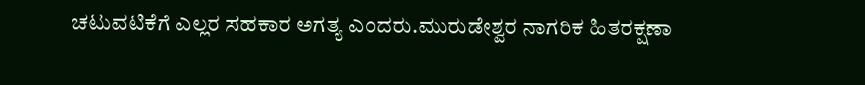ಚಟುವಟಿಕೆಗೆ ಎಲ್ಲರ ಸಹಕಾರ ಅಗತ್ಯ ಎಂದರು.ಮುರುಡೇಶ್ವರ ನಾಗರಿಕ ಹಿತರಕ್ಷಣಾ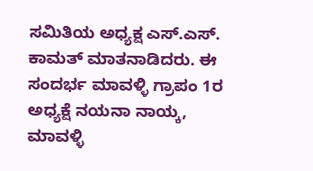ಸಮಿತಿಯ ಅಧ್ಯಕ್ಷ ಎಸ್.ಎಸ್. ಕಾಮತ್ ಮಾತನಾಡಿದರು. ಈ ಸಂದರ್ಭ ಮಾವಳ್ಳಿ ಗ್ರಾಪಂ 1ರ ಅಧ್ಯಕ್ಷೆ ನಯನಾ ನಾಯ್ಕ, ಮಾವಳ್ಳಿ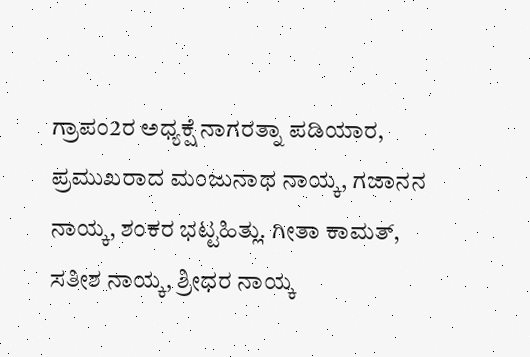ಗ್ರಾಪಂ2ರ ಅಧ್ಯಕ್ಷೆ ನಾಗರತ್ನಾ ಪಡಿಯಾರ, ಪ್ರಮುಖರಾದ ಮಂಜುನಾಥ ನಾಯ್ಕ, ಗಜಾನನ ನಾಯ್ಕ, ಶಂಕರ ಭಟ್ಟಹಿತ್ಲು. ಗೀತಾ ಕಾಮತ್, ಸತೀಶ ನಾಯ್ಕ, ಶ್ರೀಧರ ನಾಯ್ಕ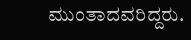ಮುಂತಾದವರಿದ್ದರು.